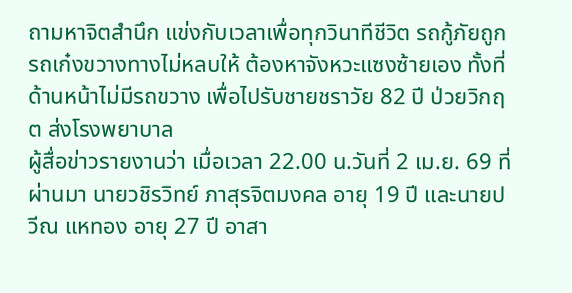ถามหาจิตสำนึก แข่งกับเวลาเพื่อทุกวินาทีชีวิต รถกู้ภัยถูกรถเก๋งขวางทางไม่หลบให้ ต้องหาจังหวะแซงซ้ายเอง ทั้งที่ด้านหน้าไม่มีรถขวาง เพื่อไปรับชายชราวัย 82 ปี ป่วยวิกฤต ส่งโรงพยาบาล
ผู้สื่อข่าวรายงานว่า เมื่อเวลา 22.00 น.วันที่ 2 เม.ย. 69 ที่ผ่านมา นายวชิรวิทย์ ภาสุรจิตมงคล อายุ 19 ปี และนายปวีณ แหทอง อายุ 27 ปี อาสา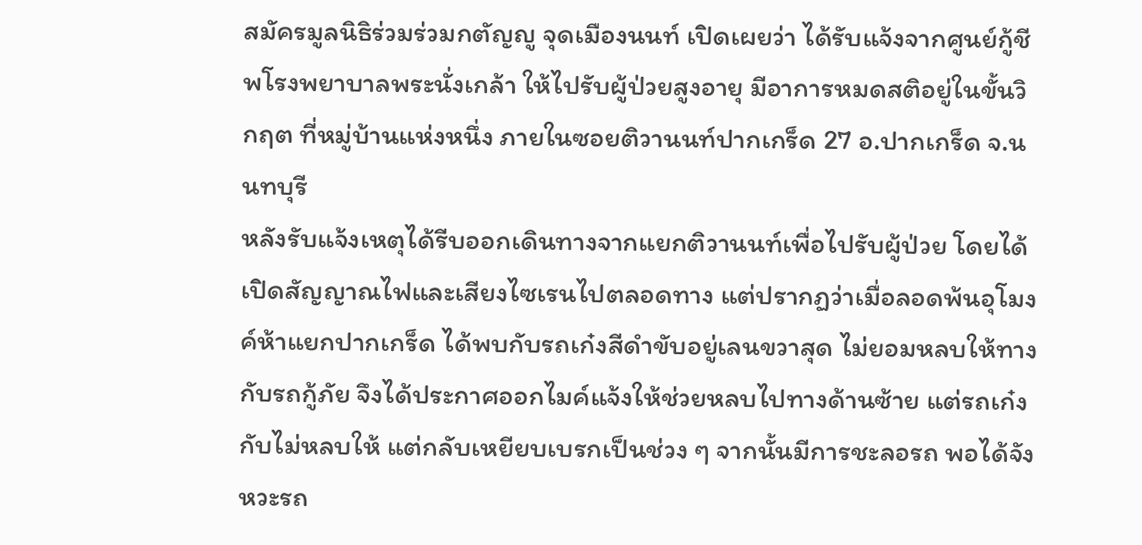สมัครมูลนิธิร่วมร่วมกตัญญู จุดเมืองนนท์ เปิดเผยว่า ได้รับแจ้งจากศูนย์กู้ชีพโรงพยาบาลพระนั่งเกล้า ให้ไปรับผู้ป่วยสูงอายุ มีอาการหมดสติอยู่ในขั้นวิกฤต ที่หมู่บ้านแห่งหนึ่ง ภายในซอยติวานนท์ปากเกร็ด 27 อ.ปากเกร็ด จ.นนทบุรี
หลังรับแจ้งเหตุได้รีบออกเดินทางจากแยกติวานนท์เพื่อไปรับผู้ป่วย โดยได้เปิดสัญญาณไฟและเสียงไซเรนไปตลอดทาง แต่ปรากฏว่าเมื่อลอดพ้นอุโมงค์ห้าแยกปากเกร็ด ได้พบกับรถเก๋งสีดำขับอยู่เลนขวาสุด ไม่ยอมหลบให้ทางกับรถกู้ภัย จึงได้ประกาศออกไมค์แจ้งให้ช่วยหลบไปทางด้านซ้าย แต่รถเก๋งกับไม่หลบให้ แต่กลับเหยียบเบรกเป็นช่วง ๆ จากนั้นมีการชะลอรถ พอได้จังหวะรถ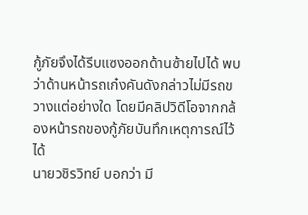กู้ภัยจึงได้รีบแซงออกด้านซ้ายไปได้ พบว่าด้านหน้ารถเก๋งคันดังกล่าวไม่มีรถขวางแต่อย่างใด โดยมีคลิปวิดีโอจากกล้องหน้ารถของกู้ภัยบันทึกเหตุการณ์ไว้ได้
นายวชิรวิทย์ บอกว่า มี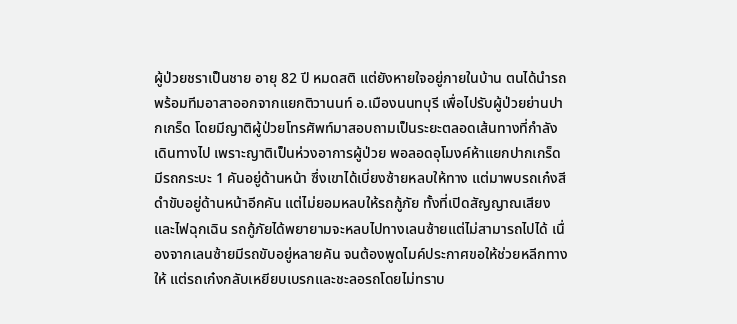ผู้ป่วยชราเป็นชาย อายุ 82 ปี หมดสติ แต่ยังหายใจอยู่ภายในบ้าน ตนได้นำรถพร้อมทีมอาสาออกจากแยกติวานนท์ อ.เมืองนนทบุรี เพื่อไปรับผู้ป่วยย่านปากเกร็ด โดยมีญาติผู้ป่วยโทรศัพท์มาสอบถามเป็นระยะตลอดเส้นทางที่กำลังเดินทางไป เพราะญาติเป็นห่วงอาการผู้ป่วย พอลอดอุโมงค์ห้าแยกปากเกร็ด มีรถกระบะ 1 คันอยู่ด้านหน้า ซึ่งเขาได้เบี่ยงซ้ายหลบให้ทาง แต่มาพบรถเก๋งสีดำขับอยู่ด้านหน้าอีกคัน แต่ไม่ยอมหลบให้รถกู้ภัย ทั้งที่เปิดสัญญาณเสียงและไฟฉุกเฉิน รถกู้ภัยได้พยายามจะหลบไปทางเลนซ้ายแต่ไม่สามารถไปได้ เนื่องจากเลนซ้ายมีรถขับอยู่หลายคัน จนต้องพูดไมค์ประกาศขอให้ช่วยหลีกทางให้ แต่รถเก๋งกลับเหยียบเบรกและชะลอรถโดยไม่ทราบ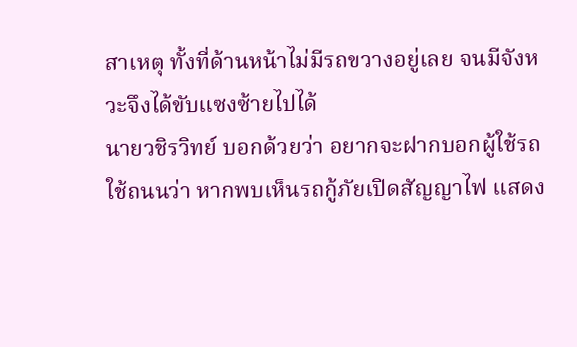สาเหตุ ทั้งที่ด้านหน้าไม่มีรถขวางอยู่เลย จนมีจังหวะจึงได้ขับแซงซ้ายไปได้
นายวชิรวิทย์ บอกด้วยว่า อยากจะฝากบอกผู้ใช้รถใช้ถนนว่า หากพบเห็นรถกู้ภัยเปิดสัญญาไฟ แสดง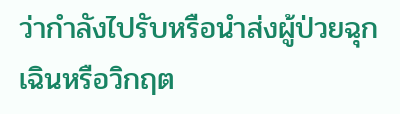ว่ากำลังไปรับหรือนำส่งผู้ป่วยฉุกเฉินหรือวิกฤต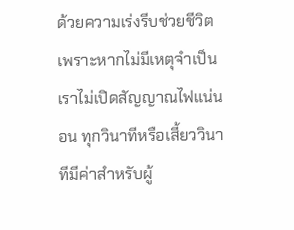ด้วยความเร่งรีบช่วยชีวิต เพราะหากไม่มีเหตุจำเป็นเราไม่เปิดสัญญาณไฟแน่นอน ทุกวินาทีหรือเสี้ยววินาทีมีค่าสำหรับผู้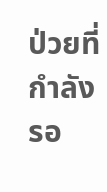ป่วยที่กำลังรอ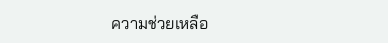ความช่วยเหลือ